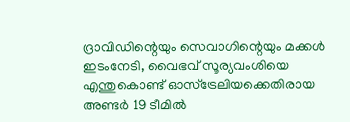ദ്രാവിഡിന്റെയും സെവാഗിന്റെയും മക്കള്‍ ഇടംനേടി, വൈഭവ് സൂര്യവംശിയെ എന്തുകൊണ്ട് ഓസ്ട്രേലിയക്കെതിരായ അണ്ടര്‍ 19 ടീമില്‍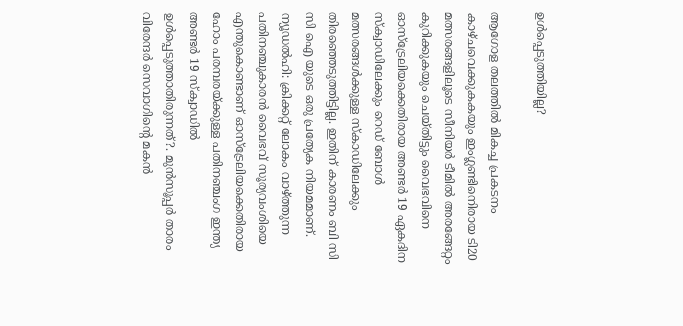ഉള്‍പ്പെടുത്തിയില്ല?

ആഗോള തലത്തില്‍ മികച്ച പ്രകടനം കാഴ്ചവെക്കുകകയും ഇംഗ്ലണ്ടിനെിരായ ടി20 മത്സരങ്ങളിലൂടെ സീനിയര്‍ ടീമില്‍ അരങ്ങേറ്റം കുറിക്കുകയും ചെയ്തിട്ടും വൈഭവിനെ ഓസ്ട്രേലിയക്കെതിരായ അണ്ടര്‍ 19 ഏകദിന സ്‌ക്വാഡിലേക്കും റെഡ് ബോള്‍ മത്സരങ്ങള്‍ക്കുള്ള സ്‌കാഡിലേക്കും തിരഞ്ഞെടുത്തിട്ടില്ല. ഇതിന് കാരണം ബി സി സി ഐ യുടെ ഒരു പ്രത്യേക നിയമമാണ്.
ന്യൂഡല്‍ഹി: ക്രിക്കറ്റ് ലോകം വാഴ്ത്തുന്ന പതിനഞ്ചുകാരന്‍ വൈഭവ് സൂര്യവംശിയെ എന്തുകൊണ്ടാണ് ഓസ്ട്രേലിയക്കെതിരായ ഹോം പരമ്പരയ്ക്കുള്ള പതിനഞ്ചംഗ ഇന്ത്യ അണ്ടര്‍ 19 സ്‌ക്വാഡില്‍ ഉള്‍പ്പെടുത്താതിരുന്നത്?. മുന്‍സൂപ്പര്‍ താരം വിരേന്ദര്‍ സെവാഗിന്റെ മകന്‍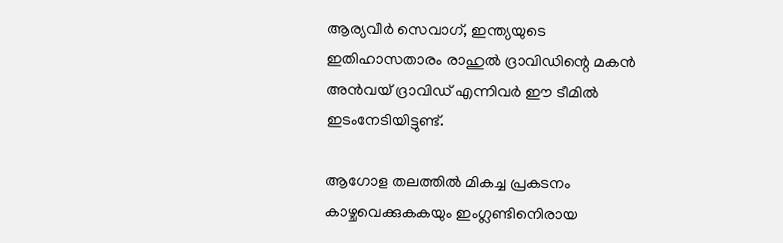ആര്യവീര്‍ സെവാഗ്, ഇന്ത്യയുടെ ഇതിഹാസതാരം രാഹുല്‍ ദ്രാവിഡിന്റെ മകന്‍ അന്‍വയ് ദ്രാവിഡ് എന്നിവര്‍ ഈ ടീമില്‍ ഇടംനേടിയിട്ടുണ്ട്.

ആഗോള തലത്തില്‍ മികച്ച പ്രകടനം കാഴ്ചവെക്കുകകയും ഇംഗ്ലണ്ടിനെിരായ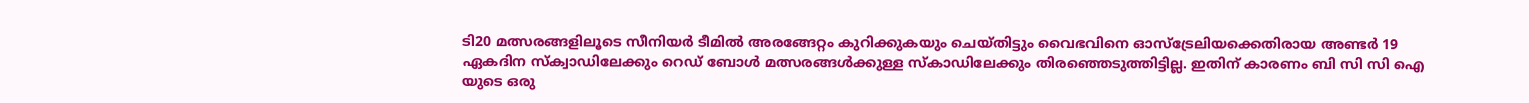ടി20 മത്സരങ്ങളിലൂടെ സീനിയര്‍ ടീമില്‍ അരങ്ങേറ്റം കുറിക്കുകയും ചെയ്തിട്ടും വൈഭവിനെ ഓസ്ട്രേലിയക്കെതിരായ അണ്ടര്‍ 19 ഏകദിന സ്‌ക്വാഡിലേക്കും റെഡ് ബോള്‍ മത്സരങ്ങള്‍ക്കുള്ള സ്‌കാഡിലേക്കും തിരഞ്ഞെടുത്തിട്ടില്ല. ഇതിന് കാരണം ബി സി സി ഐ യുടെ ഒരു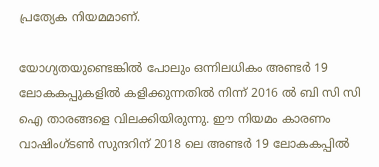പ്രത്യേക നിയമമാണ്.

യോഗ്യതയുണ്ടെങ്കില്‍ പോലും ഒന്നിലധികം അണ്ടര്‍ 19 ലോകകപ്പുകളില്‍ കളിക്കുന്നതില്‍ നിന്ന് 2016 ല്‍ ബി സി സി ഐ താരങ്ങളെ വിലക്കിയിരുന്നു. ഈ നിയമം കാരണം വാഷിംഗ്ടണ്‍ സുന്ദറിന് 2018 ലെ അണ്ടര്‍ 19 ലോകകപ്പില്‍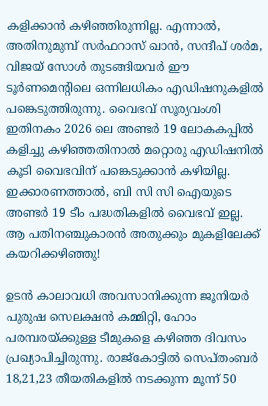കളിക്കാന്‍ കഴിഞ്ഞിരുന്നില്ല. എന്നാല്‍, അതിനുമുമ്പ് സര്‍ഫറാസ് ഖാന്‍, സന്ദീപ് ശര്‍മ, വിജയ് സോള്‍ തുടങ്ങിയവര്‍ ഈ ടൂര്‍ണമെന്റിലെ ഒന്നിലധികം എഡിഷനുകളില്‍ പങ്കെടുത്തിരുന്നു. വൈഭവ് സൂര്യവംശി ഇതിനകം 2026 ലെ അണ്ടര്‍ 19 ലോകകപ്പില്‍ കളിച്ചു കഴിഞ്ഞതിനാല്‍ മറ്റൊരു എഡിഷനില്‍ കൂടി വൈഭവിന് പങ്കെടുക്കാന്‍ കഴിയില്ല. ഇക്കാരണത്താല്‍, ബി സി സി ഐയുടെ അണ്ടര്‍ 19 ടീം പദ്ധതികളില്‍ വൈഭവ് ഇല്ല. ആ പതിനഞ്ചുകാരന്‍ അതുക്കും മുകളിലേക്ക് കയറിക്കഴിഞ്ഞു!

ഉടന്‍ കാലാവധി അവസാനിക്കുന്ന ജൂനിയര്‍ പുരുഷ സെലക്ഷന്‍ കമ്മിറ്റി, ഹോം പരമ്പരയ്ക്കുള്ള ടീമുകളെ കഴിഞ്ഞ ദിവസം പ്രഖ്യാപിച്ചിരുന്നു. രാജ്കോട്ടില്‍ സെപ്തംബര്‍ 18,21,23 തീയതികളില്‍ നടക്കുന്ന മൂന്ന് 50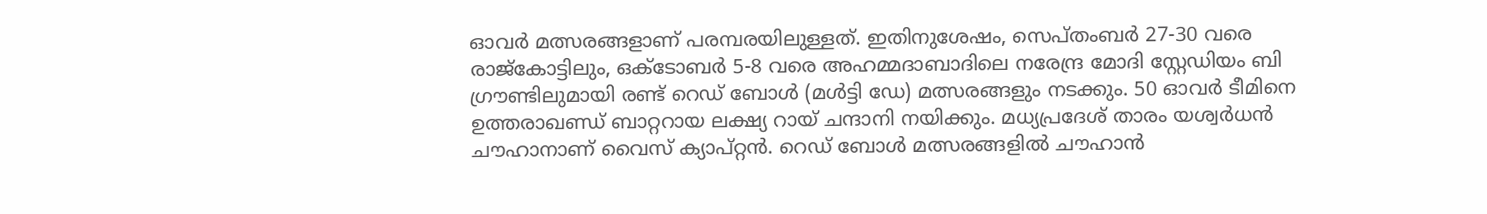ഓവര്‍ മത്സരങ്ങളാണ് പരമ്പരയിലുള്ളത്. ഇതിനുശേഷം, സെപ്തംബര്‍ 27-30 വരെ രാജ്കോട്ടിലും, ഒക്ടോബര്‍ 5-8 വരെ അഹമ്മദാബാദിലെ നരേന്ദ്ര മോദി സ്റ്റേഡിയം ബി ഗ്രൗണ്ടിലുമായി രണ്ട് റെഡ് ബോള്‍ (മള്‍ട്ടി ഡേ) മത്സരങ്ങളും നടക്കും. 50 ഓവര്‍ ടീമിനെ ഉത്തരാഖണ്ഡ് ബാറ്ററായ ലക്ഷ്യ റായ് ചന്ദാനി നയിക്കും. മധ്യപ്രദേശ് താരം യശ്വര്‍ധന്‍ ചൗഹാനാണ് വൈസ് ക്യാപ്റ്റന്‍. റെഡ് ബോള്‍ മത്സരങ്ങളില്‍ ചൗഹാന്‍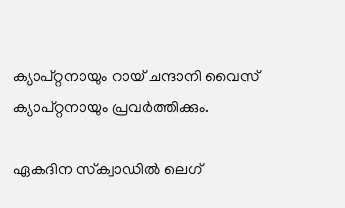ക്യാപ്റ്റനായും റായ് ചന്ദാനി വൈസ് ക്യാപ്റ്റനായും പ്രവര്‍ത്തിക്കും.

ഏകദിന സ്‌ക്വാഡില്‍ ലെഗ്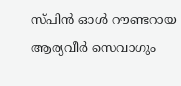സ്പിന്‍ ഓള്‍ റൗണ്ടറായ ആര്യവീര്‍ സെവാഗും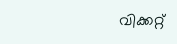വിക്കറ്റ്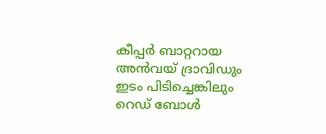കീപ്പര്‍ ബാറ്ററായ അന്‍വയ് ദ്രാവിഡും ഇടം പിടിച്ചെങ്കിലും റെഡ് ബോള്‍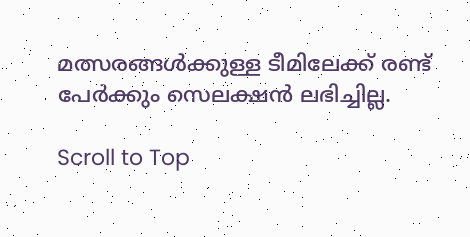മത്സരങ്ങള്‍ക്കുള്ള ടീമിലേക്ക് രണ്ട് പേര്‍ക്കും സെലക്ഷന്‍ ലഭിച്ചില്ല.

Scroll to Top